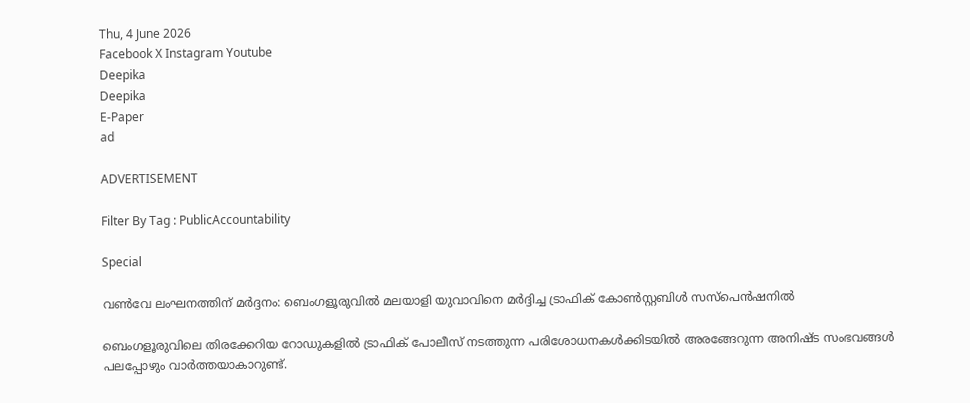Thu, 4 June 2026
Facebook X Instagram Youtube
Deepika
Deepika
E-Paper
ad

ADVERTISEMENT

Filter By Tag : PublicAccountability

Special

വൺവേ ലംഘനത്തിന് മർദ്ദനം: ബെംഗളൂരുവിൽ മലയാളി യുവാവിനെ മർദ്ദിച്ച ട്രാഫിക് കോൺസ്റ്റബിൾ സസ്‌പെൻഷനിൽ

ബെംഗളൂരുവിലെ തിരക്കേറിയ റോഡുകളിൽ ട്രാഫിക് പോലീസ് നടത്തുന്ന പരിശോധനകൾക്കിടയിൽ അരങ്ങേറുന്ന അനിഷ്ട സംഭവങ്ങൾ പലപ്പോഴും വാർത്തയാകാറുണ്ട്.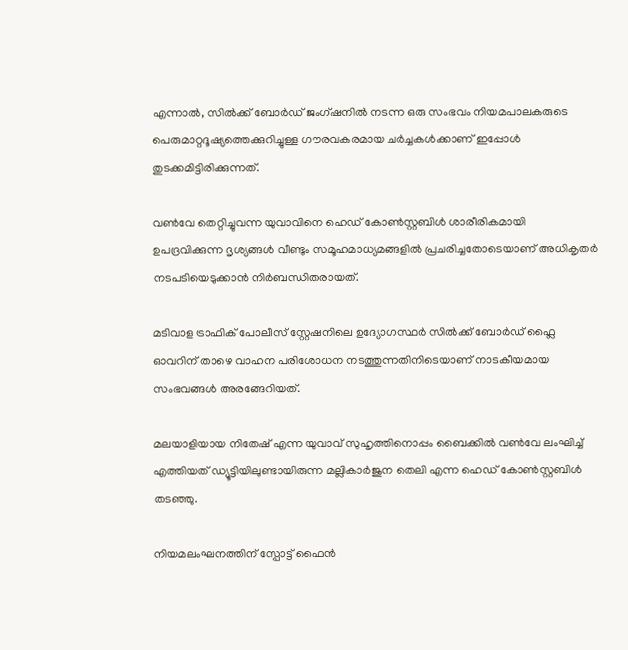എന്നാൽ, സിൽക്ക് ബോർഡ് ജംഗ്ഷനിൽ നടന്ന ഒരു സംഭവം നിയമപാലകരുടെ പെരുമാറ്റദൂഷ്യത്തെക്കുറിച്ചുള്ള ഗൗരവകരമായ ചർച്ചകൾക്കാണ് ഇപ്പോൾ തുടക്കമിട്ടിരിക്കുന്നത്.

വൺവേ തെറ്റിച്ചുവന്ന യുവാവിനെ ഹെഡ് കോൺസ്റ്റബിൾ ശാരീരികമായി ഉപദ്രവിക്കുന്ന ദൃശ്യങ്ങൾ വീണ്ടും സമൂഹമാധ്യമങ്ങളിൽ പ്രചരിച്ചതോടെയാണ് അധികൃതർ നടപടിയെടുക്കാൻ നിർബന്ധിതരായത്.

മടിവാള ട്രാഫിക് പോലീസ് സ്റ്റേഷനിലെ ഉദ്യോഗസ്ഥർ സിൽക്ക് ബോർഡ് ഫ്ലൈ ഓവറിന് താഴെ വാഹന പരിശോധന നടത്തുന്നതിനിടെയാണ് നാടകീയമായ സംഭവങ്ങൾ അരങ്ങേറിയത്.

മലയാളിയായ നിതേഷ് എന്ന യുവാവ് സുഹൃത്തിനൊപ്പം ബൈക്കിൽ വൺവേ ലംഘിച്ച് എത്തിയത് ഡ്യൂട്ടിയിലുണ്ടായിരുന്ന മല്ലികാർജുന തെലി എന്ന ഹെഡ് കോൺസ്റ്റബിൾ തടഞ്ഞു.

നിയമലംഘനത്തിന് സ്പോട്ട് ഫൈൻ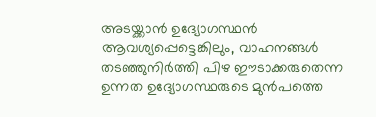അടയ്ക്കാൻ ഉദ്യോഗസ്ഥൻ ആവശ്യപ്പെട്ടെങ്കിലും, വാഹനങ്ങൾ തടഞ്ഞുനിർത്തി പിഴ ഈടാക്കരുതെന്ന ഉന്നത ഉദ്യോഗസ്ഥരുടെ മുൻപത്തെ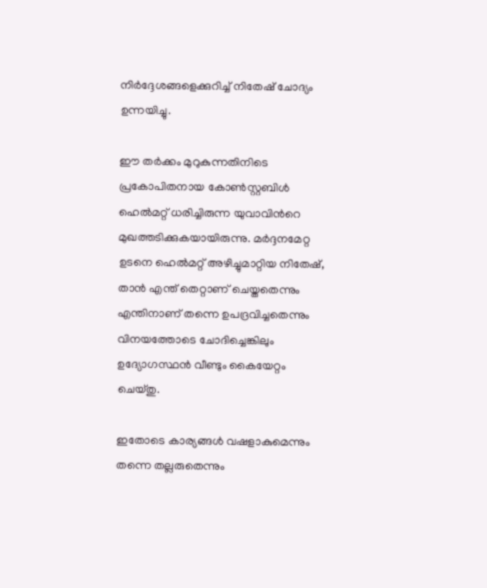നിർദ്ദേശങ്ങളെക്കുറിച്ച് നിതേഷ് ചോദ്യം ഉന്നയിച്ചു.

ഈ തർക്കം മുറുകുന്നതിനിടെ പ്രകോപിതനായ കോൺസ്റ്റബിൾ ഹെൽമറ്റ് ധരിച്ചിരുന്ന യുവാവിന്‍റെ മുഖത്തടിക്കുകയായിരുന്നു. മർദ്ദനമേറ്റ ഉടനെ ഹെൽമറ്റ് അഴിച്ചുമാറ്റിയ നിതേഷ്, താൻ എന്ത് തെറ്റാണ് ചെയ്തതെന്നും എന്തിനാണ് തന്നെ ഉപദ്രവിച്ചതെന്നും വിനയത്തോടെ ചോദിച്ചെങ്കിലും ഉദ്യോഗസ്ഥൻ വീണ്ടും കൈയേറ്റം ചെയ്തു.

ഇതോടെ കാര്യങ്ങൾ വഷളാകുമെന്നും തന്നെ തല്ലരുതെന്നും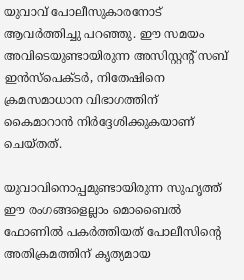യുവാവ് പോലീസുകാരനോട് ആവർത്തിച്ചു പറഞ്ഞു. ഈ സമയം അവിടെയുണ്ടായിരുന്ന അസിസ്റ്റന്‍റ് സബ് ഇൻസ്പെക്ടർ, നിതേഷിനെ ക്രമസമാധാന വിഭാഗത്തിന് കൈമാറാൻ നിർദ്ദേശിക്കുകയാണ് ചെയ്തത്.

യുവാവിനൊപ്പമുണ്ടായിരുന്ന സുഹൃത്ത് ഈ രംഗങ്ങളെല്ലാം മൊബൈൽ ഫോണിൽ പകർത്തിയത് പോലീസിന്‍റെ അതിക്രമത്തിന് കൃത്യമായ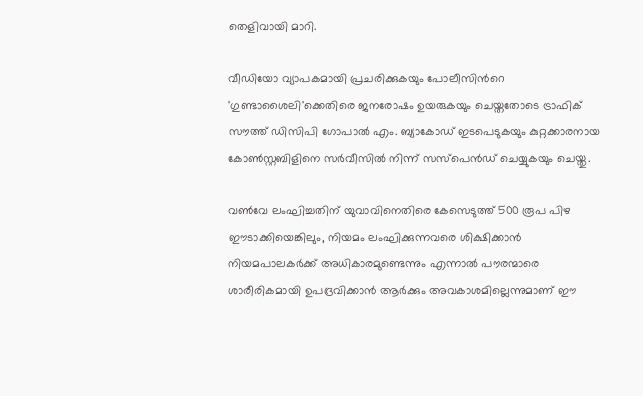തെളിവായി മാറി.

വീഡിയോ വ്യാപകമായി പ്രചരിക്കുകയും പോലീസിന്‍റെ 'ഗുണ്ടാശൈലി'ക്കെതിരെ ജനരോഷം ഉയരുകയും ചെയ്തതോടെ ട്രാഫിക് സൗത്ത് ഡിസിപി ഗോപാൽ എം. ബ്യാകോഡ് ഇടപെടുകയും കുറ്റക്കാരനായ കോൺസ്റ്റബിളിനെ സർവീസിൽ നിന്ന് സസ്‌പെൻഡ് ചെയ്യുകയും ചെയ്തു.

വൺവേ ലംഘിച്ചതിന് യുവാവിനെതിരെ കേസെടുത്ത് 500 രൂപ പിഴ ഈടാക്കിയെങ്കിലും, നിയമം ലംഘിക്കുന്നവരെ ശിക്ഷിക്കാൻ നിയമപാലകർക്ക് അധികാരമുണ്ടെന്നും എന്നാൽ പൗരന്മാരെ ശാരീരികമായി ഉപദ്രവിക്കാൻ ആർക്കും അവകാശമില്ലെന്നുമാണ് ഈ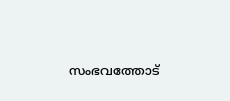സംഭവത്തോട്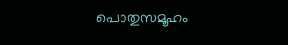പൊതുസമൂഹം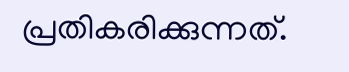പ്രതികരിക്കുന്നത്.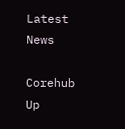Latest News

Corehub Up